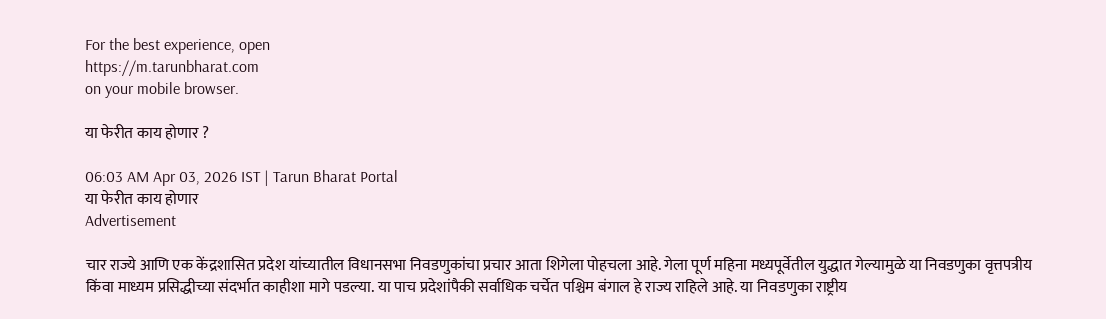For the best experience, open
https://m.tarunbharat.com
on your mobile browser.

या फेरीत काय होणार ?

06:03 AM Apr 03, 2026 IST | Tarun Bharat Portal
या फेरीत काय होणार
Advertisement

चार राज्ये आणि एक केंद्रशासित प्रदेश यांच्यातील विधानसभा निवडणुकांचा प्रचार आता शिगेला पोहचला आहे. गेला पूर्ण महिना मध्यपूर्वेतील युद्धात गेल्यामुळे या निवडणुका वृत्तपत्रीय किंवा माध्यम प्रसिद्धीच्या संदर्भात काहीशा मागे पडल्या. या पाच प्रदेशांपैकी सर्वाधिक चर्चेत पश्चिम बंगाल हे राज्य राहिले आहे. या निवडणुका राष्ट्रीय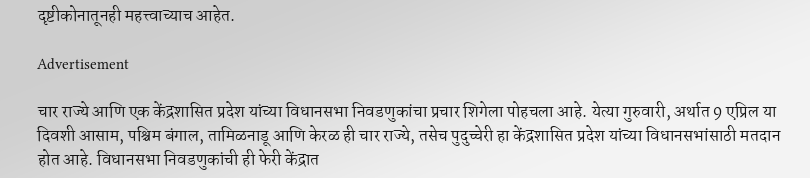दृष्टीकोनातूनही महत्त्वाच्याच आहेत.

Advertisement

चार राज्ये आणि एक केंद्रशासित प्रदेश यांच्या विधानसभा निवडणुकांचा प्रचार शिगेला पोहचला आहे. येत्या गुरुवारी, अर्थात 9 एप्रिल या दिवशी आसाम, पश्चिम बंगाल, तामिळनाडू आणि केरळ ही चार राज्ये, तसेच पुदुच्चेरी हा केंद्रशासित प्रदेश यांच्या विधानसभांसाठी मतदान होत आहे. विधानसभा निवडणुकांची ही फेरी केंद्रात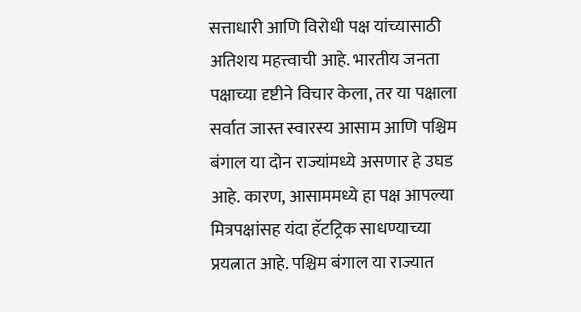सत्ताधारी आणि विरोधी पक्ष यांच्यासाठी अतिशय महत्त्वाची आहे. भारतीय जनता पक्षाच्या दृष्टीने विचार केला, तर या पक्षाला सर्वात जास्त स्वारस्य आसाम आणि पश्चिम बंगाल या दोन राज्यांमध्ये असणार हे उघड आहे. कारण, आसाममध्ये हा पक्ष आपल्या मित्रपक्षांसह यंदा हॅटट्रिक साधण्याच्या प्रयत्नात आहे. पश्चिम बंगाल या राज्यात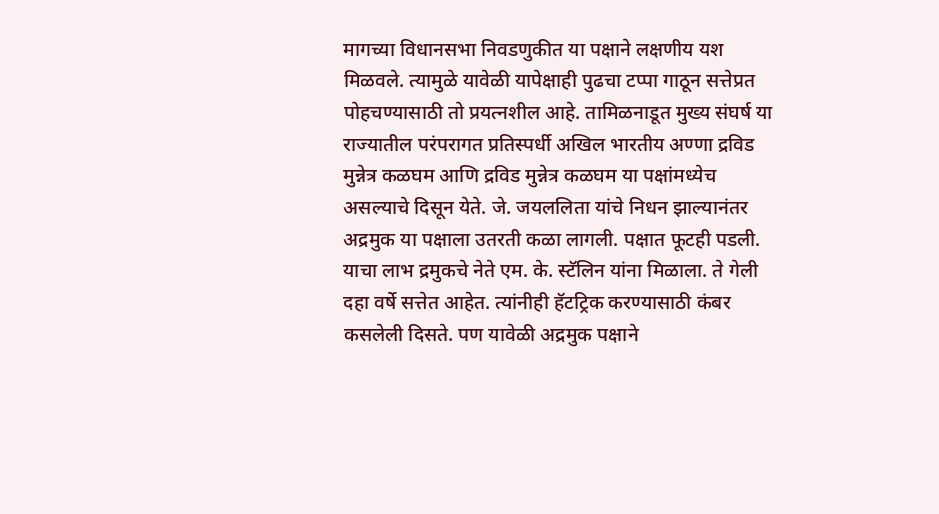मागच्या विधानसभा निवडणुकीत या पक्षाने लक्षणीय यश मिळवले. त्यामुळे यावेळी यापेक्षाही पुढचा टप्पा गाठून सत्तेप्रत पोहचण्यासाठी तो प्रयत्नशील आहे. तामिळनाडूत मुख्य संघर्ष या राज्यातील परंपरागत प्रतिस्पर्धी अखिल भारतीय अण्णा द्रविड मुन्नेत्र कळघम आणि द्रविड मुन्नेत्र कळघम या पक्षांमध्येच असल्याचे दिसून येते. जे. जयललिता यांचे निधन झाल्यानंतर अद्रमुक या पक्षाला उतरती कळा लागली. पक्षात फूटही पडली. याचा लाभ द्रमुकचे नेते एम. के. स्टॅलिन यांना मिळाला. ते गेली दहा वर्षे सत्तेत आहेत. त्यांनीही हॅटट्रिक करण्यासाठी कंबर कसलेली दिसते. पण यावेळी अद्रमुक पक्षाने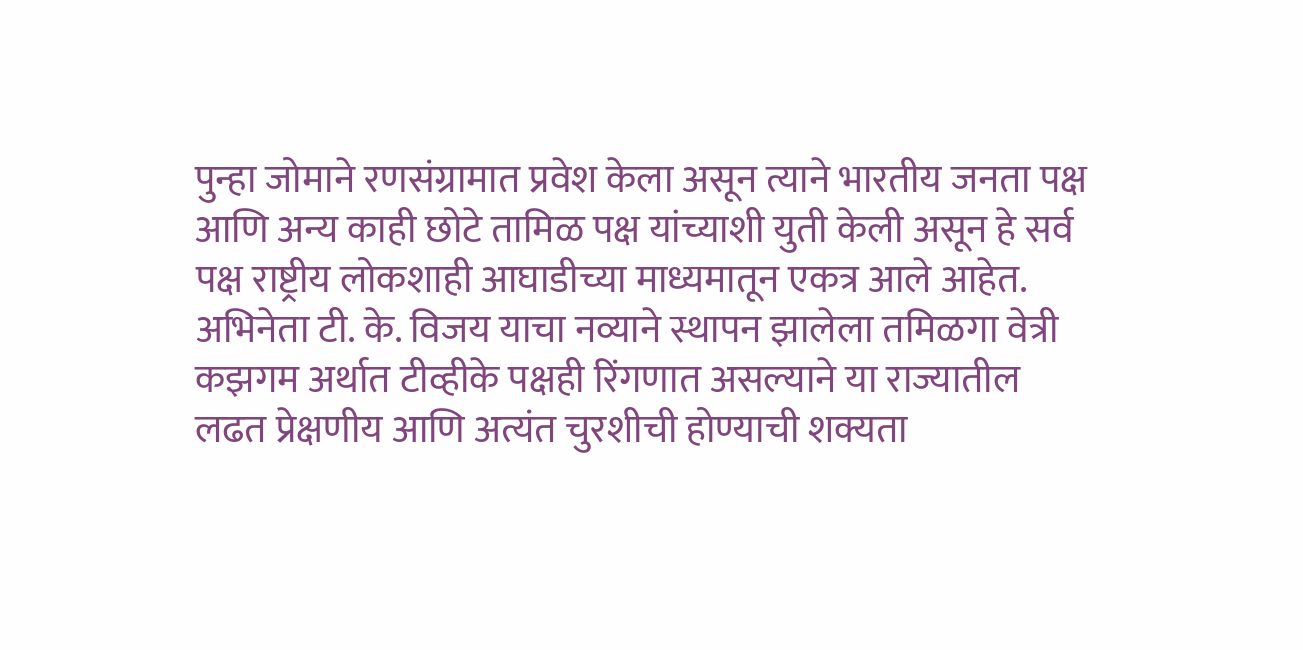पुन्हा जोमाने रणसंग्रामात प्रवेश केला असून त्याने भारतीय जनता पक्ष आणि अन्य काही छोटे तामिळ पक्ष यांच्याशी युती केली असून हे सर्व पक्ष राष्ट्रीय लोकशाही आघाडीच्या माध्यमातून एकत्र आले आहेत. अभिनेता टी. के. विजय याचा नव्याने स्थापन झालेला तमिळगा वेत्री कझगम अर्थात टीव्हीके पक्षही रिंगणात असल्याने या राज्यातील लढत प्रेक्षणीय आणि अत्यंत चुरशीची होण्याची शक्यता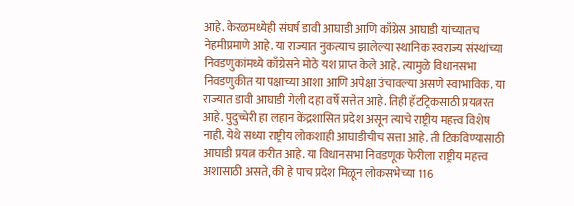आहे. केरळमध्येही संघर्ष डावी आघाडी आणि काँग्रेस आघाडी यांच्यातच नेहमीप्रमाणे आहे. या राज्यात नुकत्याच झालेल्या स्थानिक स्वराज्य संस्थांच्या निवडणुकांमध्ये काँग्रेसने मोठे यश प्राप्त केले आहे. त्यामुळे विधानसभा निवडणुकीत या पक्षाच्या आशा आणि अपेक्षा उंचावल्या असणे स्वाभाविक. या राज्यात डावी आघाडी गेली दहा वर्षे सत्तेत आहे. तिही हॅटट्रिकसाठी प्रयत्नरत आहे. पुदुच्चेरी हा लहान केंद्रशासित प्रदेश असून त्याचे राष्ट्रीय महत्त्व विशेष नाही. येथे सध्या राष्ट्रीय लोकशाही आघाडीचीच सत्ता आहे. ती टिकविण्यासाठी आघाडी प्रयत्न करीत आहे. या विधानसभा निवडणूक फेरीला राष्ट्रीय महत्त्व अशासाठी असते, की हे पाच प्रदेश मिळून लोकसभेच्या 116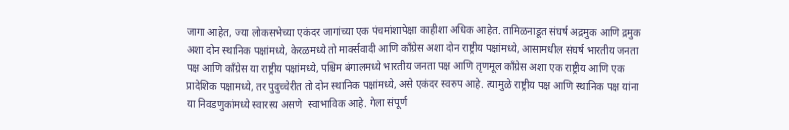जागा आहेत, ज्या लोकसभेच्या एकंदर जागांच्या एक पंचमांशापेक्षा काहीशा अधिक आहेत. तामिळनाडूत संघर्ष अद्रमुक आणि द्रमुक अशा दोन स्थानिक पक्षांमध्ये, केरळमध्ये तो मार्क्सवादी आणि काँग्रेस अशा दोन राष्ट्रीय पक्षांमध्ये, आसामधील संघर्ष भारतीय जनता पक्ष आणि काँग्रेस या राष्ट्रीय पक्षांमध्ये, पश्चिम बंगालमध्ये भारतीय जनता पक्ष आणि तृणमूल काँग्रेस अशा एक राष्ट्रीय आणि एक प्रादेशिक पक्षामध्ये, तर पुदुच्चेरीत तो दोन स्थानिक पक्षांमध्ये, असे एकंदर स्वरुप आहे. त्यामुळे राष्ट्रीय पक्ष आणि स्थानिक पक्ष यांना या निवडणुकांमध्ये स्वारस्य असणे  स्वाभाविक आहे. गेला संपूर्ण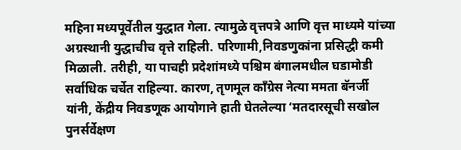महिना मध्यपूर्वेतील युद्धात गेला. त्यामुळे वृत्तपत्रे आणि वृत्त माध्यमे यांच्या अग्रस्थानी युद्धाचीच वृत्ते राहिली. परिणामी,निवडणुकांना प्रसिद्धी कमी मिळाली. तरीही, या पाचही प्रदेशांमध्ये पश्चिम बंगालमधील घडामोडी सर्वाधिक चर्चेत राहिल्या. कारण, तृणमूल काँग्रेस नेत्या ममता बॅनर्जी यांनी, केंद्रीय निवडणूक आयोगाने हाती घेतलेल्या ‘मतदारसूची सखोल पुनर्सर्वेक्षण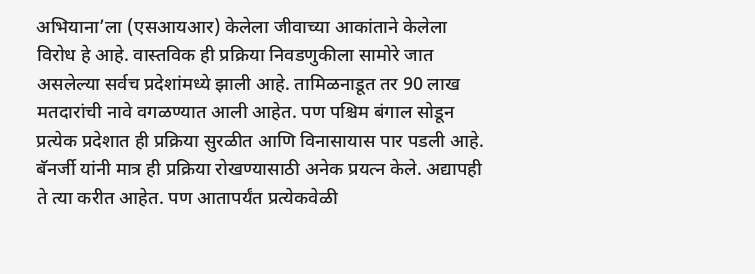अभियाना’ला (एसआयआर) केलेला जीवाच्या आकांताने केलेला विरोध हे आहे. वास्तविक ही प्रक्रिया निवडणुकीला सामोरे जात असलेल्या सर्वच प्रदेशांमध्ये झाली आहे. तामिळनाडूत तर 90 लाख मतदारांची नावे वगळण्यात आली आहेत. पण पश्चिम बंगाल सोडून प्रत्येक प्रदेशात ही प्रक्रिया सुरळीत आणि विनासायास पार पडली आहे. बॅनर्जी यांनी मात्र ही प्रक्रिया रोखण्यासाठी अनेक प्रयत्न केले. अद्यापही ते त्या करीत आहेत. पण आतापर्यंत प्रत्येकवेळी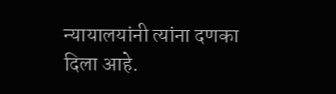न्यायालयांनी त्यांना दणका दिला आहे.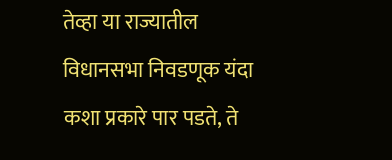तेव्हा या राज्यातील विधानसभा निवडणूक यंदा कशा प्रकारे पार पडते, ते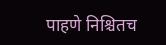पाहणे निश्चितच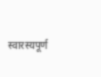स्वारस्यपूर्ण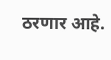ठरणार आहे.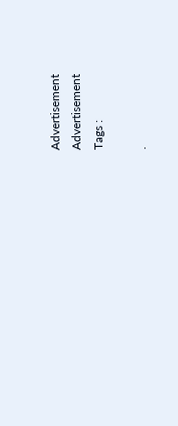Advertisement
Advertisement
Tags :

.